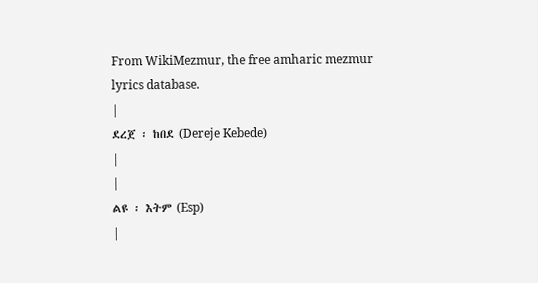From WikiMezmur, the free amharic mezmur lyrics database.
|
ደረጀ ፡ ከበደ (Dereje Kebede)
|
|
ልዩ ፡ እትም (Esp)
|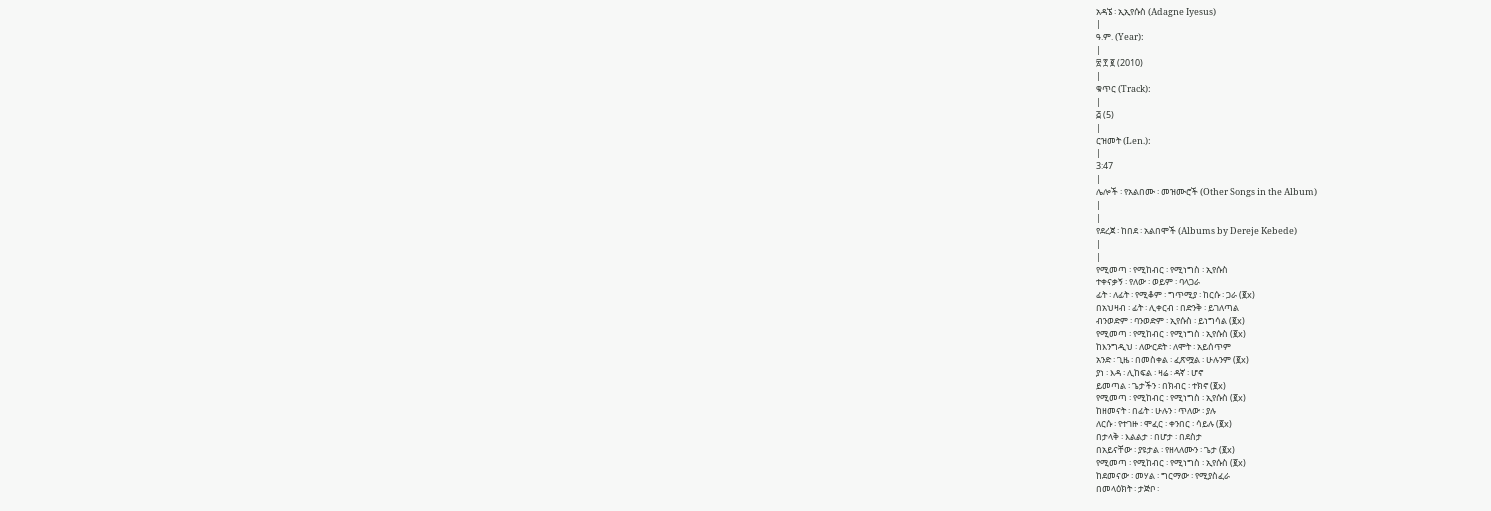አዳኜ ፡ ኢኢየሱስ (Adagne Iyesus)
|
ዓ.ም. (Year):
|
፳ ፻ ፪ (2010)
|
ቁጥር (Track):
|
፭ (5)
|
ርዝመት (Len.):
|
3:47
|
ሌሎች ፡ የአልበሙ ፡ መዝሙሮች (Other Songs in the Album)
|
|
የደረጀ ፡ ከበደ ፡ አልበሞች (Albums by Dereje Kebede)
|
|
የሚመጣ ፡ የሚከብር ፡ የሚነግስ ፡ ኢየሱስ
ተቀናቃኝ ፡ የለው ፡ ወይም ፡ ባላጋራ
ፊት ፡ ለፊት ፡ የሚቆም ፡ ግጥሚያ ፡ ከርሱ ፡ ጋራ (፪x)
በአህዛብ ፡ ፊት ፡ ሊቀርብ ፡ በድንቅ ፡ ይገለጣል
ብንወድም ፡ ባንወድም ፡ ኢየሱስ ፡ ይነግሳል (፪x)
የሚመጣ ፡ የሚከብር ፡ የሚነግስ ፡ ኢየሱስ (፪x)
ከእንግዲህ ፡ ለውርደት ፡ ለሞት ፡ አይሰጥም
አንድ ፡ ጊዜ ፡ በመስቀል ፡ ፈጽሟል ፡ ሁሉንም (፪x)
ያነ ፡ እዳ ፡ ሊከፍል ፡ ዛሬ ፡ ዳኛ ፡ ሆኖ
ይመጣል ፡ ጌታችን ፡ በክብር ፡ ተክኖ (፪x)
የሚመጣ ፡ የሚከብር ፡ የሚነግስ ፡ ኢየሱስ (፪x)
ከዘመናት ፡ በፊት ፡ ሁሉን ፡ ጥለው ፡ ያሉ
ለርሱ ፡ የተገዙ ፡ ሞፈር ፡ ቀንበር ፡ ሳይሉ (፪x)
በታላቅ ፡ እልልታ ፡ በሆታ ፡ በደስታ
በአይናቸው ፡ ያዩታል ፡ የዘላለሙን ፡ ጌታ (፪x)
የሚመጣ ፡ የሚከብር ፡ የሚነግስ ፡ ኢየሱስ (፪x)
ከደመናው ፡ መሃል ፡ ግርማው ፡ የሚያስፈራ
በመላዕክት ፡ ታጅቦ ፡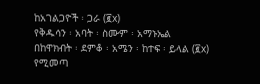ከአገልጋዮች ፡ ጋራ (፪x)
የቅዱሳን ፡ አባት ፡ ስሙም ፡ አማኑኤል
በከዋክብት ፡ ደምቆ ፡ አሜን ፡ ከተፍ ፡ ይላል (፪x)
የሚመጣ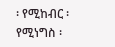፡ የሚከብር ፡ የሚነግስ ፡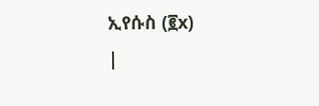ኢየሱስ (፪x)
|